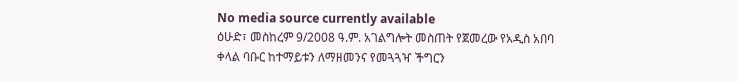No media source currently available
ዕሁድ፣ መስከረም 9/2008 ዓ.ም. አገልግሎት መስጠት የጀመረው የአዲስ አበባ ቀላል ባቡር ከተማይቱን ለማዘመንና የመጓጓዣ ችግርን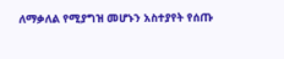ለማቃለል የሚያግዝ መሆኑን አስተያየት የሰጡ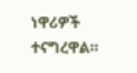ነዋሪዎች ተናግረዋል።